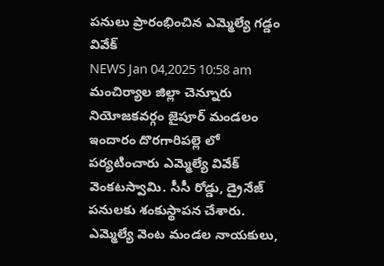పనులు ప్రారంభించిన ఎమ్మెల్యే గడ్డం వివేక్
NEWS Jan 04,2025 10:58 am
మంచిర్యాల జిల్లా చెన్నూరు నియోజకవర్గం జైపూర్ మండలం ఇందారం దొరగారిపల్లె లో పర్యటించారు ఎమ్మెల్యే వివేక్ వెంకటస్వామి. సీసీ రోడ్డు, డ్రైనేజ్ పనులకు శంకుస్థాపన చేశారు. ఎమ్మెల్యే వెంట మండల నాయకులు,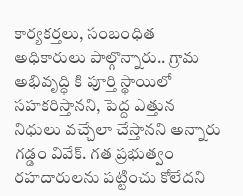కార్యకర్తలు, సంబంధిత అధికారులు పాల్గొన్నారు.. గ్రామ అభివృద్ధి కి పూర్తి స్థాయిలో సహకరిస్తానని, పెద్ద ఎత్తున నిధులు వచ్చేలా చేస్తానని అన్నారు గడ్డం వివేక్. గత ప్రభుత్వం రహదారులను పట్టించు కోలేదని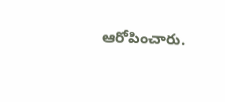ఆరోపించారు.